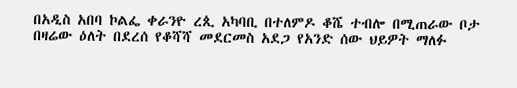በአዲስ አበባ ኮልፌ ቀራንዮ ረጲ አካባቢ በተለምዶ ቆሼ ተብሎ በሚጠራው ቦታ በዛሬው ዕለት በደረሰ የቆሻሻ መደርመስ አደጋ የአንድ ሰው ህይዎት ማለፉ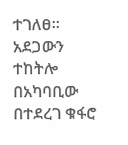ተገለፀ።
አደጋውን ተከትሎ በአካባቢው በተደረገ ቁፋሮ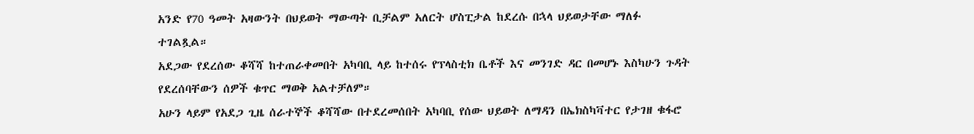አንድ የ70 ዓመት አዛውንት በህይወት ማውጣት ቢቻልም አለርት ሆስፒታል ከደረሱ በኋላ ህይወታቸው ማለፉ ተገልጿል።
አደጋው የደረሰው ቆሻሻ ከተጠራቀመበት አካባቢ ላይ ከተሰሩ የፕላስቲክ ቤቶች እና መንገድ ዳር በመሆኑ እስካሁን ጉዳት የደረሰባቸውን ሰዎች ቁጥር ማወቅ አልተቻለም።
አሁን ላይም የአደጋ ጊዜ ሰራተኞች ቆሻሻው በተደረመሰበት አካባቢ የሰው ህይወት ለማዳን በኤክስካቫተር የታገዘ ቁፋሮ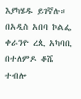እያካሄዱ ይገኛሉ።
በአዲስ አበባ ኮልፌ ቀራንዮ ረጲ አካባቢ በተለምዶ ቆሼ ተብሎ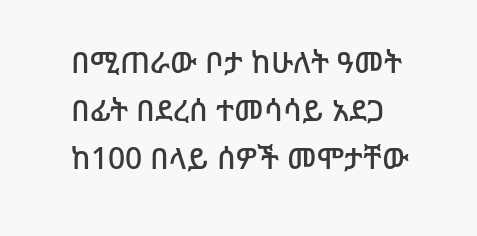በሚጠራው ቦታ ከሁለት ዓመት በፊት በደረሰ ተመሳሳይ አደጋ ከ100 በላይ ሰዎች መሞታቸው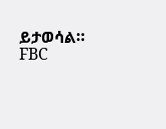ይታወሳል።
FBC